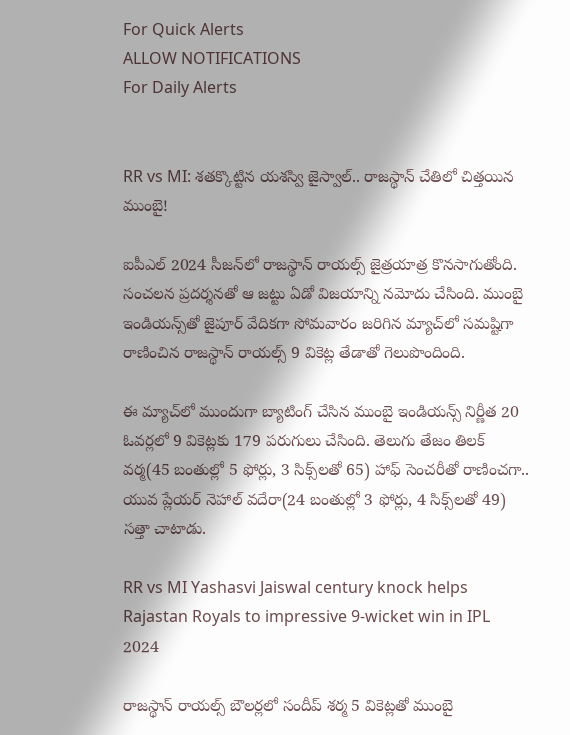For Quick Alerts
ALLOW NOTIFICATIONS
For Daily Alerts


RR vs MI: శతక్కొట్టిన యశస్వి జైస్వాల్.. రాజస్థాన్ చేతిలో చిత్తయిన ముంబై!

ఐపీఎల్ 2024 సీజన్‌లో రాజస్థాన్ రాయల్స్ జైత్రయాత్ర కొనసాగుతోంది. సంచలన ప్రదర్శనతో ఆ జట్టు ఏడో విజయాన్ని నమోదు చేసింది. ముంబై ఇండియన్స్‌తో జైపూర్ వేదికగా సోమవారం జరిగిన మ్యాచ్‌లో సమష్టిగా రాణించిన రాజస్థాన్ రాయల్స్ 9 వికెట్ల తేడాతో గెలుపొందింది.

ఈ మ్యాచ్‌లో ముందుగా బ్యాటింగ్ చేసిన ముంబై ఇండియన్స్ నిర్ణీత 20 ఓవర్లలో 9 వికెట్లకు 179 పరుగులు చేసింది. తెలుగు తేజం తిలక్ వర్మ(45 బంతుల్లో 5 ఫోర్లు, 3 సిక్స్‌లతో 65) హాఫ్ సెంచరీతో రాణించగా.. యువ ప్లేయర్ నెహాల్ వదేరా(24 బంతుల్లో 3 ఫోర్లు, 4 సిక్స్‌లతో 49) సత్తా చాటాడు.

RR vs MI Yashasvi Jaiswal century knock helps Rajastan Royals to impressive 9-wicket win in IPL 2024

రాజస్థాన్ రాయల్స్ బౌలర్లలో సందీప్ శర్మ 5 వికెట్లతో ముంబై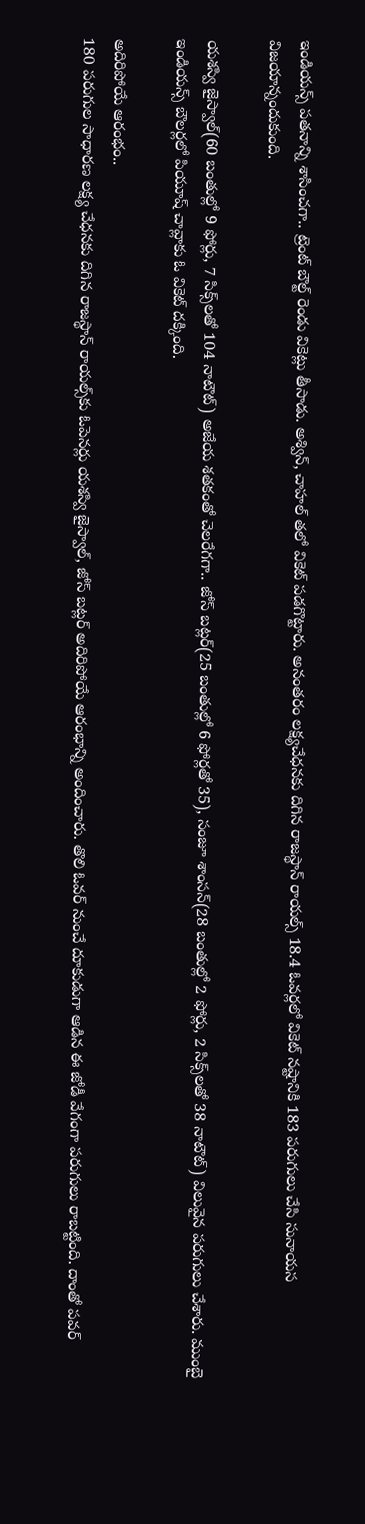ఇండియన్స్ పతనాన్ని శాసించగా.. ట్రెంట్ బౌల్ట్ రెండు వికెట్లు తీసాడు. అశ్విన్, చాహల్ తలో వికెట్ పడగొట్టారు. అనంతరం లక్ష్యచేధనకు దిగిన రాజస్థాన్ రాయల్స్ 18.4 ఓవర్లలో వికెట్ నష్టానికి 183 పరుగులు చేసి సునాయస విజయాన్నందుకుంది.

యశస్వి జైస్వాల్(60 బంతుల్లో 9 ఫోర్లు, 7 సిక్స్‌లతో 104 నాటౌట్) అజేయ శతకంతో చెలరేగగా.. జోస్ బట్లర్(25 బంతుల్లో 6 ఫోర్లతో 35), సంజూ శాంసన్(28 బంతుల్లో 2 ఫోర్లు, 2 సిక్స్‌లతో 38 నాటౌట్) విలువైన పరుగులు చేశారు. ముంబై ఇండియన్స్ బౌలర్లలో పియూష్ చావ్లాకు ఓ వికెట్ దక్కింది.

అదిరిపోయే ఆరంభం..
180 పరుగుల సాధారణ లక్ష్య చేధనకు దిగిన రాజస్థాన్ రాయల్స్‌కు ఓపెనర్లు యశస్వి జైస్వాల్, జోస్ బట్లర్ అదిరిపోయే ఆరంభాన్ని అందించారు. తొలి ఓవర్ నుంచే దూకుడుగా ఆడిన ఈ జోడీ వేగంగా పరుగులు రాబట్టింది. దాంతో పవర్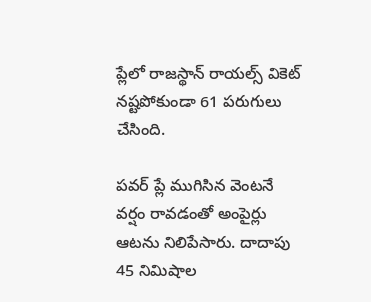ప్లేలో రాజస్థాన్ రాయల్స్ వికెట్ నష్టపోకుండా 61 పరుగులు చేసింది.

పవర్ ప్లే ముగిసిన వెంటనే వర్షం రావడంతో అంపైర్లు ఆటను నిలిపేసారు. దాదాపు 45 నిమిషాల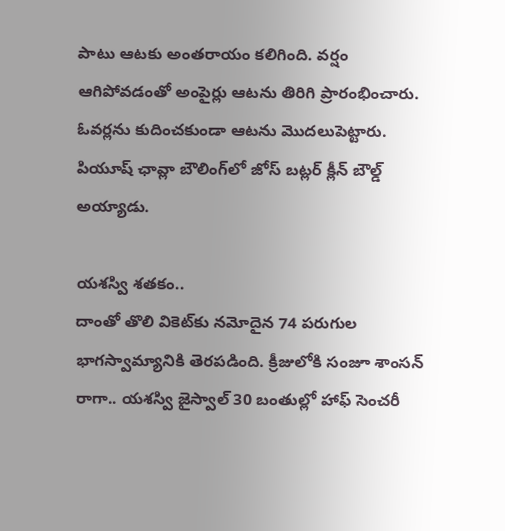పాటు ఆటకు అంతరాయం కలిగింది. వర్షం ఆగిపోవడంతో అంపైర్లు ఆటను తిరిగి ప్రారంభించారు. ఓవర్లను కుదించకుండా ఆటను మొదలుపెట్టారు. పియూష్ ఛావ్లా బౌలింగ్‌లో జోస్ బట్లర్ క్లీన్ బౌల్డ్ అయ్యాడు.

యశస్వి శతకం..
దాంతో తొలి వికెట్‌కు నమోదైన 74 పరుగుల భాగస్వామ్యానికి తెరపడింది. క్రీజులోకి సంజూ శాంసన్ రాగా.. యశస్వి జైస్వాల్ 30 బంతుల్లో హాఫ్ సెంచరీ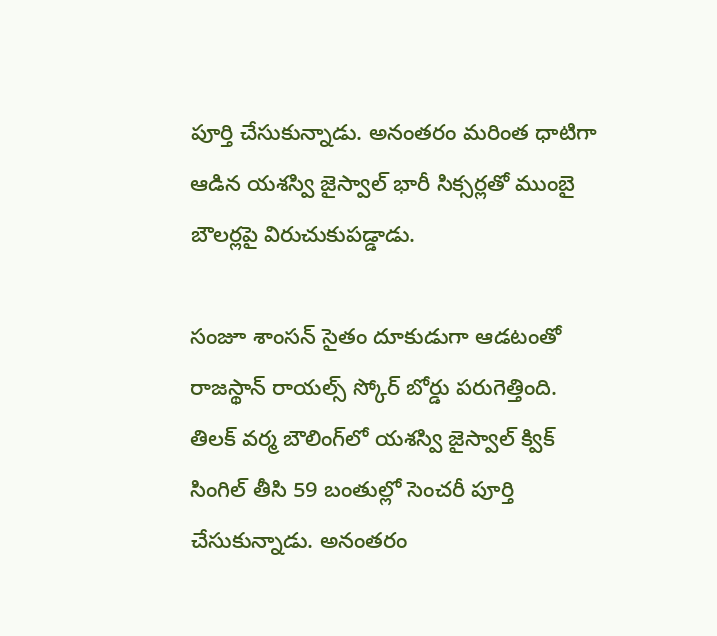పూర్తి చేసుకున్నాడు. అనంతరం మరింత ధాటిగా ఆడిన యశస్వి జైస్వాల్ భారీ సిక్సర్లతో ముంబై బౌలర్లపై విరుచుకుపడ్డాడు.

సంజూ శాంసన్ సైతం దూకుడుగా ఆడటంతో రాజస్థాన్ రాయల్స్ స్కోర్ బోర్డు పరుగెత్తింది. తిలక్ వర్మ బౌలింగ్‌లో యశస్వి జైస్వాల్ క్విక్ సింగిల్ తీసి 59 బంతుల్లో సెంచరీ పూర్తి చేసుకున్నాడు. అనంతరం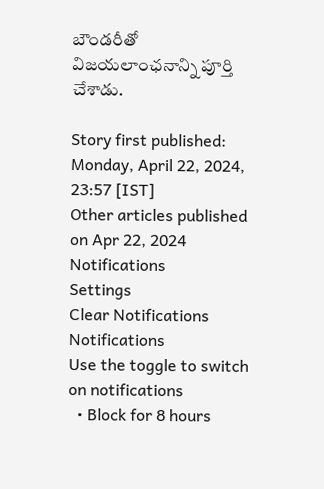బౌండరీతో విజయలాంఛనాన్ని పూర్తి చేశాడు.

Story first published: Monday, April 22, 2024, 23:57 [IST]
Other articles published on Apr 22, 2024
Notifications
Settings
Clear Notifications
Notifications
Use the toggle to switch on notifications
  • Block for 8 hours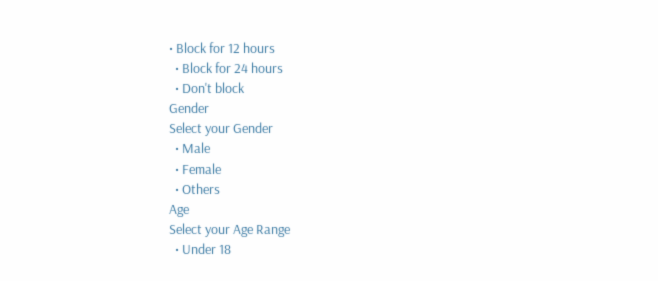• Block for 12 hours
  • Block for 24 hours
  • Don't block
Gender
Select your Gender
  • Male
  • Female
  • Others
Age
Select your Age Range
  • Under 18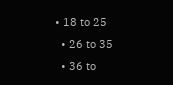• 18 to 25
  • 26 to 35
  • 36 to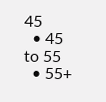45
  • 45 to 55
  • 55+